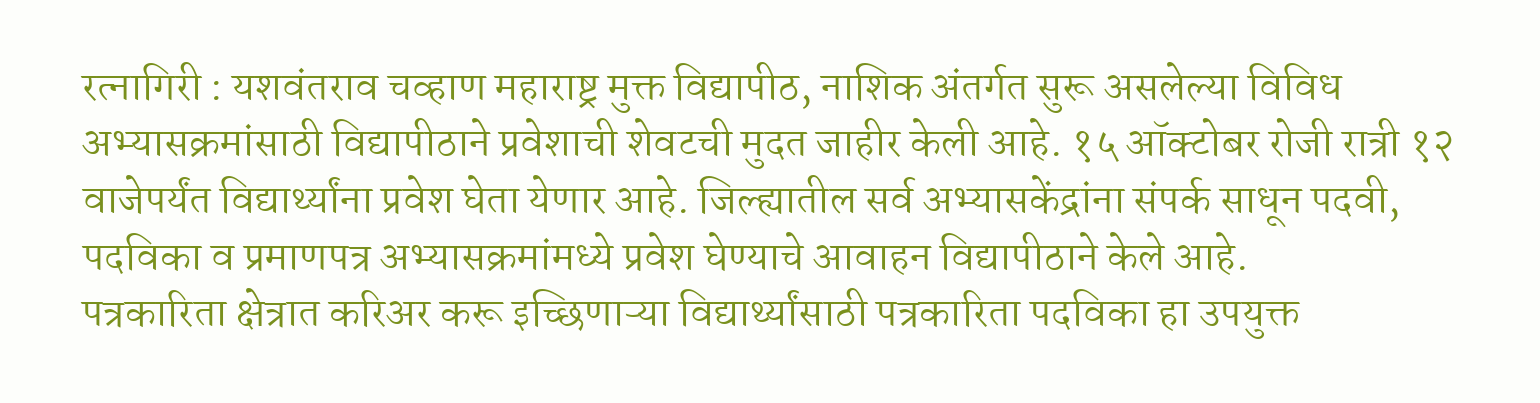रत्नागिरी : यशवंतराव चव्हाण महाराष्ट्र मुक्त विद्यापीठ, नाशिक अंतर्गत सुरू असलेल्या विविध अभ्यासक्रमांसाठी विद्यापीठाने प्रवेशाची शेवटची मुदत जाहीर केली आहे. १५ ऑक्टोबर रोजी रात्री १२ वाजेपर्यंत विद्यार्थ्यांना प्रवेश घेता येणार आहे. जिल्ह्यातील सर्व अभ्यासकेंद्रांना संपर्क साधून पदवी, पदविका व प्रमाणपत्र अभ्यासक्रमांमध्ये प्रवेश घेण्याचे आवाहन विद्यापीठाने केले आहे.
पत्रकारिता क्षेत्रात करिअर करू इच्छिणाऱ्या विद्यार्थ्यांसाठी पत्रकारिता पदविका हा उपयुक्त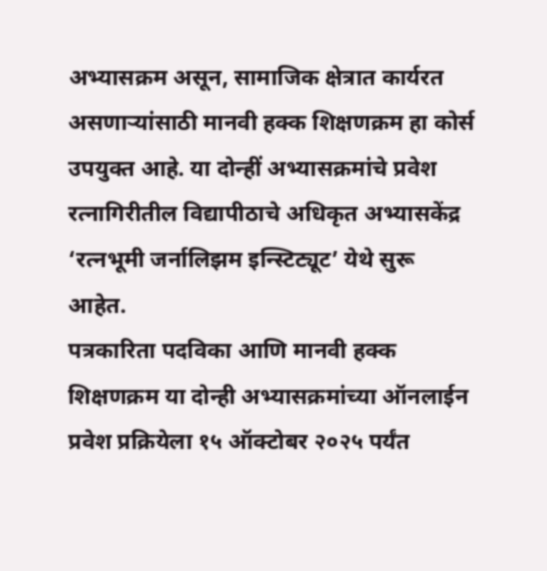अभ्यासक्रम असून, सामाजिक क्षेत्रात कार्यरत असणाऱ्यांसाठी मानवी हक्क शिक्षणक्रम हा कोर्स उपयुक्त आहे. या दोन्हीं अभ्यासक्रमांचे प्रवेश रत्नागिरीतील विद्यापीठाचे अधिकृत अभ्यासकेंद्र ‘रत्नभूमी जर्नालिझम इन्स्टिट्यूट’ येथे सुरू आहेत.
पत्रकारिता पदविका आणि मानवी हक्क शिक्षणक्रम या दोन्ही अभ्यासक्रमांच्या ऑनलाईन प्रवेश प्रक्रियेला १५ ऑक्टोबर २०२५ पर्यंत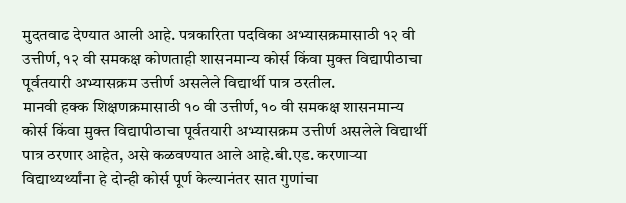मुदतवाढ देण्यात आली आहे. पत्रकारिता पदविका अभ्यासक्रमासाठी १२ वी उत्तीर्ण, १२ वी समकक्ष कोणताही शासनमान्य कोर्स किंवा मुक्त विद्यापीठाचा पूर्वतयारी अभ्यासक्रम उत्तीर्ण असलेले विद्यार्थी पात्र ठरतील.
मानवी हक्क शिक्षणक्रमासाठी १० वी उत्तीर्ण, १० वी समकक्ष शासनमान्य कोर्स किंवा मुक्त विद्यापीठाचा पूर्वतयारी अभ्यासक्रम उत्तीर्ण असलेले विद्यार्थी पात्र ठरणार आहेत, असे कळवण्यात आले आहे.बी.एड. करणाऱ्या विद्याथ्यर्थ्यांना हे दोन्ही कोर्स पूर्ण केल्यानंतर सात गुणांचा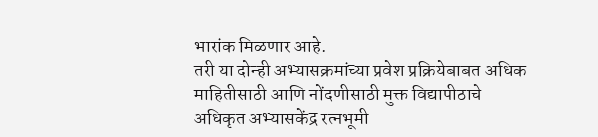भारांक मिळणार आहे.
तरी या दोन्ही अभ्यासक्रमांच्या प्रवेश प्रक्रियेबाबत अधिक माहितीसाठी आणि नोंदणीसाठी मुक्त विद्यापीठाचे अधिकृत अभ्यासकेंद्र रत्नभूमी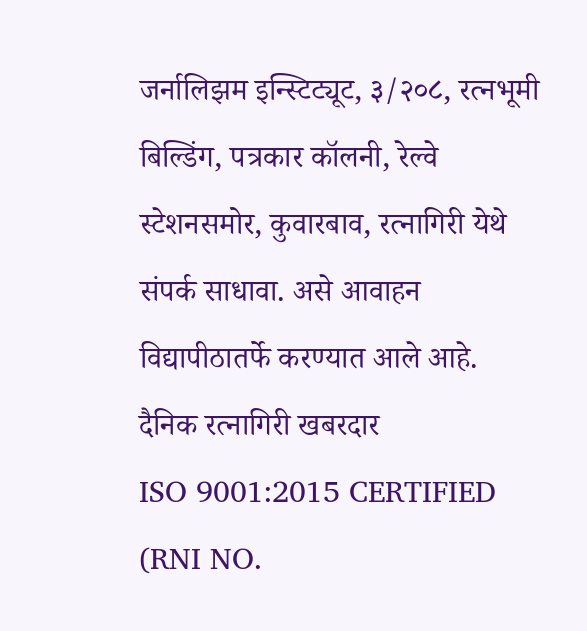जर्नालिझम इन्स्टिट्यूट, ३/२०८, रत्नभूमी बिल्डिंग, पत्रकार कॉलनी, रेल्वे स्टेशनसमोर, कुवारबाव, रत्नागिरी येथे संपर्क साधावा. असे आवाहन विद्यापीठातर्फे करण्यात आले आहे.
दैनिक रत्नागिरी खबरदार
ISO 9001:2015 CERTIFIED
(RNI NO.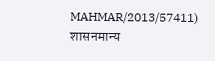MAHMAR/2013/57411)
शासनमान्य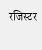रजिस्टर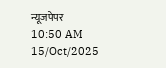न्यूजपेपर
10:50 AM 15/Oct/2025